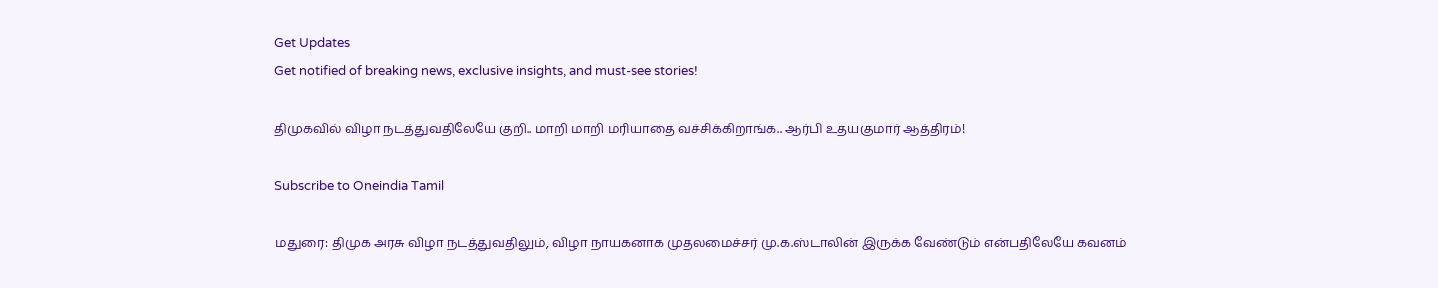Get Updates
Get notified of breaking news, exclusive insights, and must-see stories!

திமுகவில் விழா நடத்துவதிலேயே குறி.. மாறி மாறி மரியாதை வச்சிக்கிறாங்க.. ஆர்பி உதயகுமார் ஆத்திரம்!

Subscribe to Oneindia Tamil

மதுரை: திமுக அரசு விழா நடத்துவதிலும், விழா நாயகனாக முதலமைச்சர் மு.க.ஸ்டாலின் இருக்க வேண்டும் என்பதிலேயே கவனம்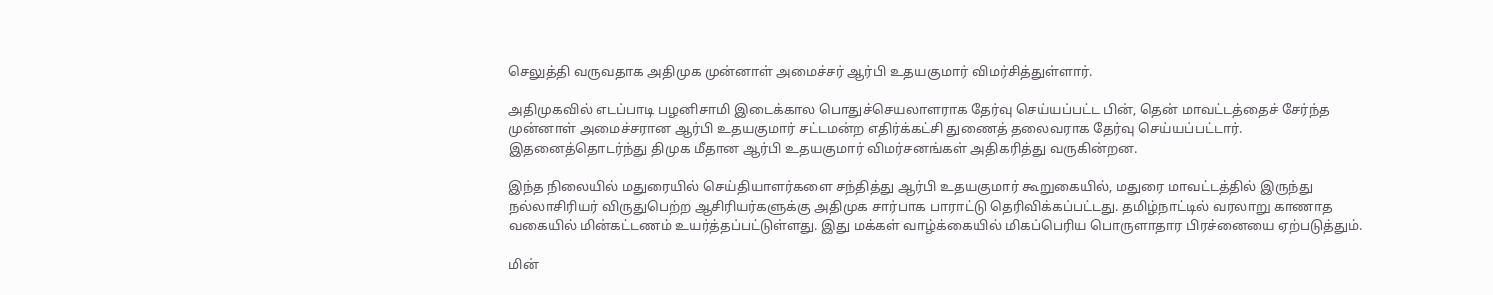செலுத்தி வருவதாக அதிமுக முன்னாள் அமைச்சர் ஆர்பி உதயகுமார் விமர்சித்துள்ளார்.

அதிமுகவில் எடப்பாடி பழனிசாமி இடைக்கால பொதுச்செயலாளராக தேர்வு செய்யப்பட்ட பின், தென் மாவட்டத்தைச் சேர்ந்த முன்னாள் அமைச்சரான ஆர்பி உதயகுமார் சட்டமன்ற எதிர்க்கட்சி துணைத் தலைவராக தேர்வு செய்யப்பட்டார். இதனைத்தொடர்ந்து திமுக மீதான ஆர்பி உதயகுமார் விமர்சனங்கள் அதிகரித்து வருகின்றன.

இந்த நிலையில் மதுரையில் செய்தியாளர்களை சந்தித்து ஆர்பி உதயகுமார் கூறுகையில், மதுரை மாவட்டத்தில் இருந்து நல்லாசிரியர் விருதுபெற்ற ஆசிரியர்களுக்கு அதிமுக சார்பாக பாராட்டு தெரிவிக்கப்பட்டது. தமிழ்நாட்டில் வரலாறு காணாத வகையில் மின்கட்டணம் உயர்த்தப்பட்டுள்ளது. இது மக்கள் வாழ்க்கையில் மிகப்பெரிய பொருளாதார பிரச்னையை ஏற்படுத்தும்.

மின்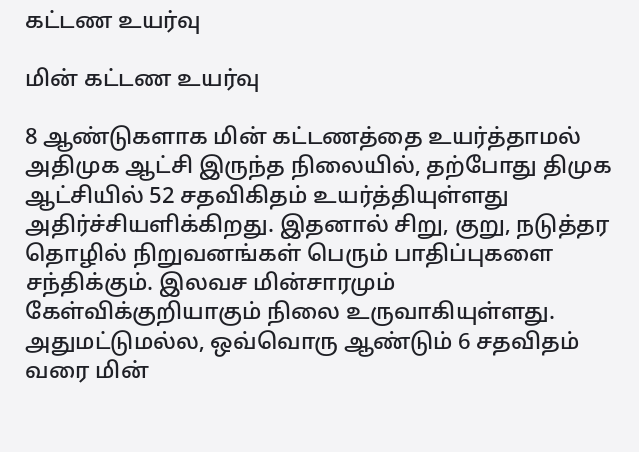கட்டண உயர்வு

மின் கட்டண உயர்வு

8 ஆண்டுகளாக மின் கட்டணத்தை உயர்த்தாமல் அதிமுக ஆட்சி இருந்த நிலையில், தற்போது திமுக ஆட்சியில் 52 சதவிகிதம் உயர்த்தியுள்ளது அதிர்ச்சியளிக்கிறது. இதனால் சிறு, குறு, நடுத்தர தொழில் நிறுவனங்கள் பெரும் பாதிப்புகளை சந்திக்கும். இலவச மின்சாரமும் கேள்விக்குறியாகும் நிலை உருவாகியுள்ளது. அதுமட்டுமல்ல, ஒவ்வொரு ஆண்டும் 6 சதவிதம் வரை மின்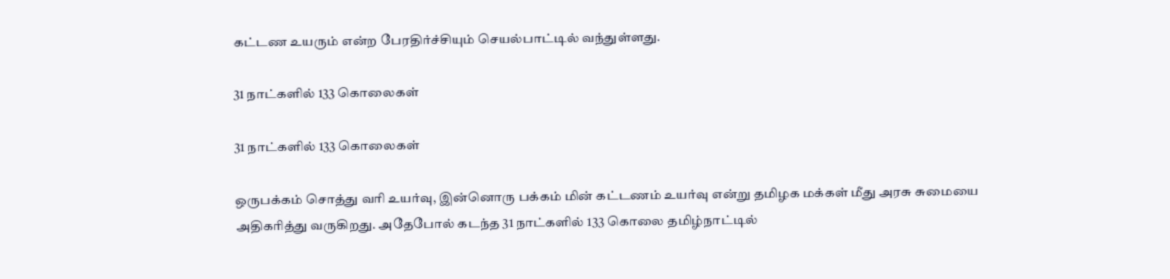கட்டண உயரும் என்ற பேரதிர்ச்சியும் செயல்பாட்டில் வந்துள்ளது.

31 நாட்களில் 133 கொலைகள்

31 நாட்களில் 133 கொலைகள்

ஒருபக்கம் சொத்து வரி உயர்வு, இன்னொரு பக்கம் மின் கட்டணம் உயர்வு என்று தமிழக மக்கள் மீது அரசு சுமையை அதிகரித்து வருகிறது. அதேபோல் கடந்த 31 நாட்களில் 133 கொலை தமிழ்நாட்டில்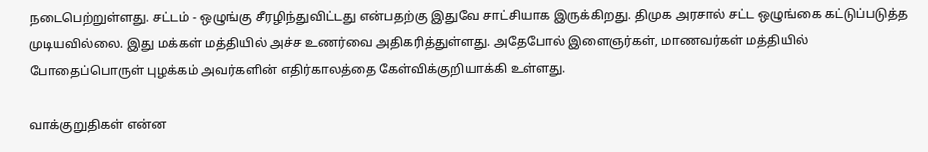நடைபெற்றுள்ளது. சட்டம் - ஒழுங்கு சீரழிந்துவிட்டது என்பதற்கு இதுவே சாட்சியாக இருக்கிறது. திமுக அரசால் சட்ட ஒழுங்கை கட்டுப்படுத்த முடியவில்லை. இது மக்கள் மத்தியில் அச்ச உணர்வை அதிகரித்துள்ளது. அதேபோல் இளைஞர்கள், மாணவர்கள் மத்தியில் போதைப்பொருள் புழக்கம் அவர்களின் எதிர்காலத்தை கேள்விக்குறியாக்கி உள்ளது.

வாக்குறுதிகள் என்ன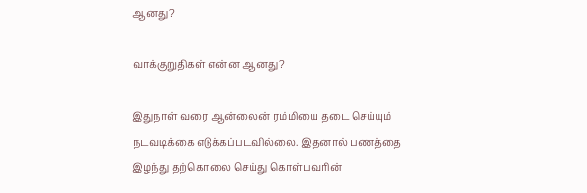ஆனது?

வாக்குறுதிகள் என்ன ஆனது?

இதுநாள் வரை ஆன்லைன் ரம்மியை தடை செய்யும் நடவடிக்கை எடுக்கப்படவில்லை. இதனால் பணத்தை இழந்து தற்கொலை செய்து கொள்பவரின்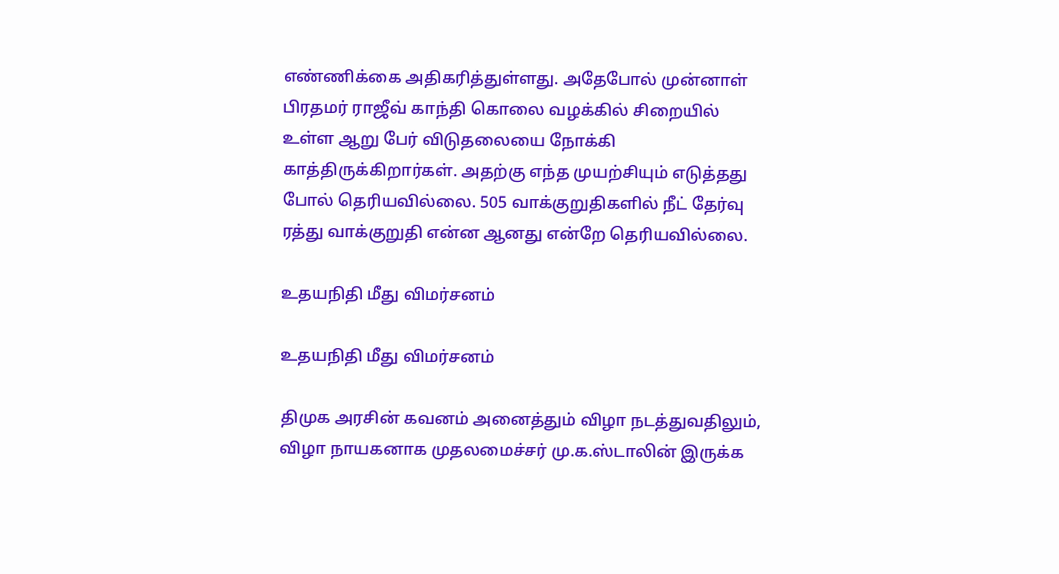எண்ணிக்கை அதிகரித்துள்ளது. அதேபோல் முன்னாள் பிரதமர் ராஜீவ் காந்தி கொலை வழக்கில் சிறையில் உள்ள ஆறு பேர் விடுதலையை நோக்கி காத்திருக்கிறார்கள். அதற்கு எந்த முயற்சியும் எடுத்தது போல் தெரியவில்லை. 505 வாக்குறுதிகளில் நீட் தேர்வு ரத்து வாக்குறுதி என்ன ஆனது என்றே தெரியவில்லை.

உதயநிதி மீது விமர்சனம்

உதயநிதி மீது விமர்சனம்

திமுக அரசின் கவனம் அனைத்தும் விழா நடத்துவதிலும், விழா நாயகனாக முதலமைச்சர் மு.க.ஸ்டாலின் இருக்க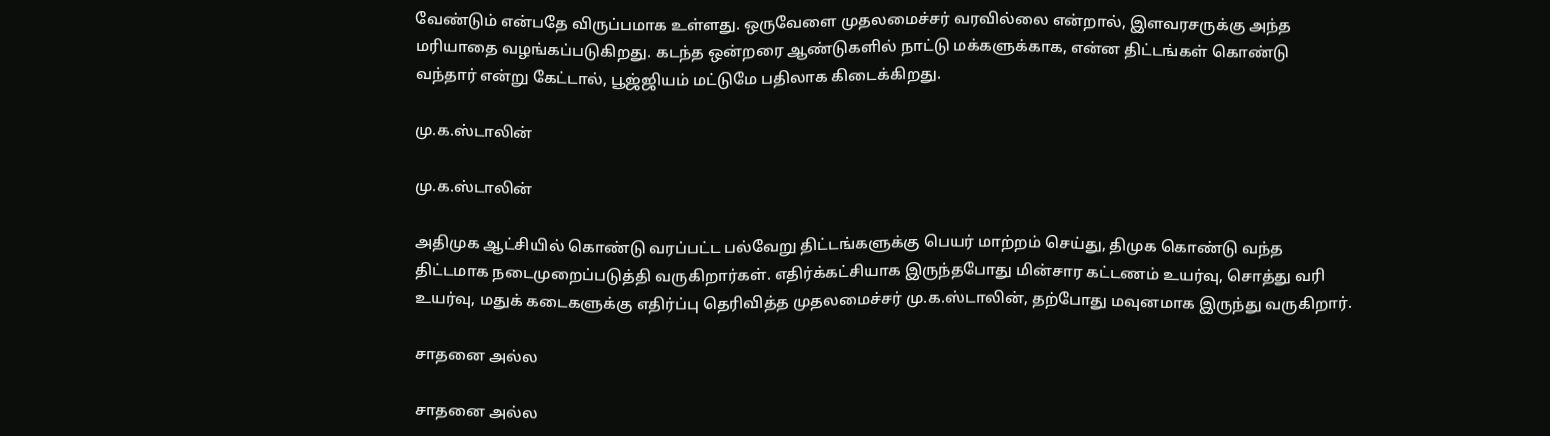வேண்டும் என்பதே விருப்பமாக உள்ளது. ஒருவேளை முதலமைச்சர் வரவில்லை என்றால், இளவரசருக்கு அந்த மரியாதை வழங்கப்படுகிறது. கடந்த ஒன்றரை ஆண்டுகளில் நாட்டு மக்களுக்காக, என்ன திட்டங்கள் கொண்டு வந்தார் என்று கேட்டால், பூஜ்ஜியம் மட்டுமே பதிலாக கிடைக்கிறது.

மு.க.ஸ்டாலின்

மு.க.ஸ்டாலின்

அதிமுக ஆட்சியில் கொண்டு வரப்பட்ட பல்வேறு திட்டங்களுக்கு பெயர் மாற்றம் செய்து, திமுக கொண்டு வந்த திட்டமாக நடைமுறைப்படுத்தி வருகிறார்கள். எதிர்க்கட்சியாக இருந்தபோது மின்சார கட்டணம் உயர்வு, சொத்து வரி உயர்வு, மதுக் கடைகளுக்கு எதிர்ப்பு தெரிவித்த முதலமைச்சர் மு.க.ஸ்டாலின், தற்போது மவுனமாக இருந்து வருகிறார்.

சாதனை அல்ல

சாதனை அல்ல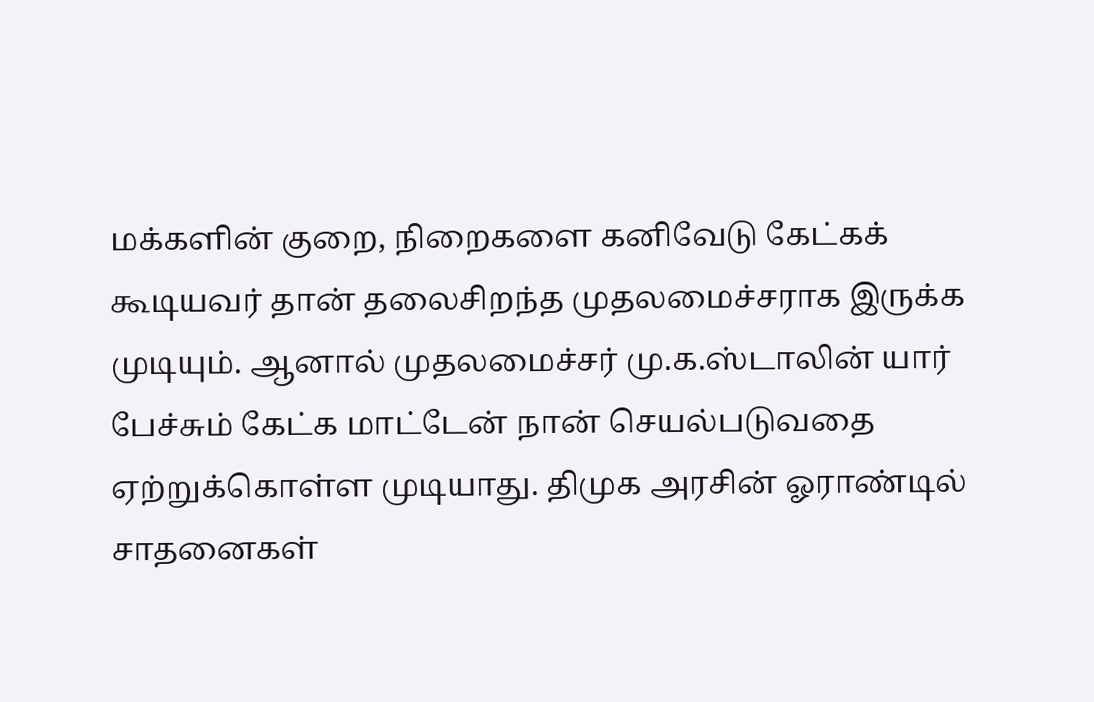மக்களின் குறை, நிறைகளை கனிவேடு கேட்கக் கூடியவர் தான் தலைசிறந்த முதலமைச்சராக இருக்க முடியும். ஆனால் முதலமைச்சர் மு.க.ஸ்டாலின் யார் பேச்சும் கேட்க மாட்டேன் நான் செயல்படுவதை ஏற்றுக்கொள்ள முடியாது. திமுக அரசின் ஓராண்டில் சாதனைகள்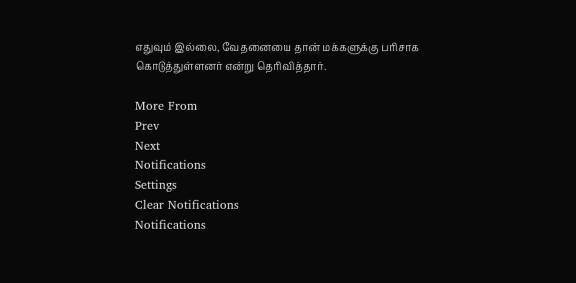எதுவும் இல்லை, வேதனையை தான் மக்களுக்கு பரிசாக கொடுத்துள்ளனர் என்று தெரிவித்தார்.

More From
Prev
Next
Notifications
Settings
Clear Notifications
Notifications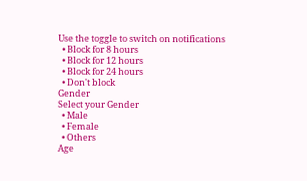Use the toggle to switch on notifications
  • Block for 8 hours
  • Block for 12 hours
  • Block for 24 hours
  • Don't block
Gender
Select your Gender
  • Male
  • Female
  • Others
Age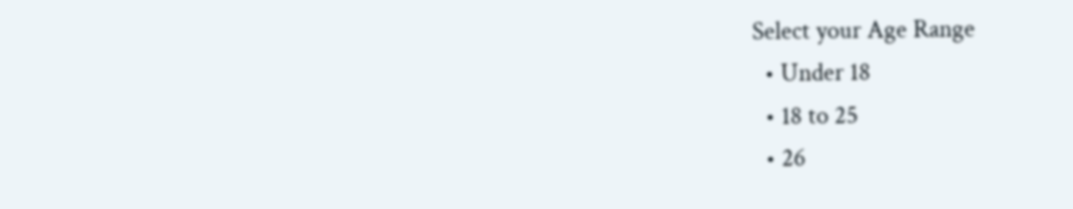Select your Age Range
  • Under 18
  • 18 to 25
  • 26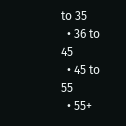to 35
  • 36 to 45
  • 45 to 55
  • 55+